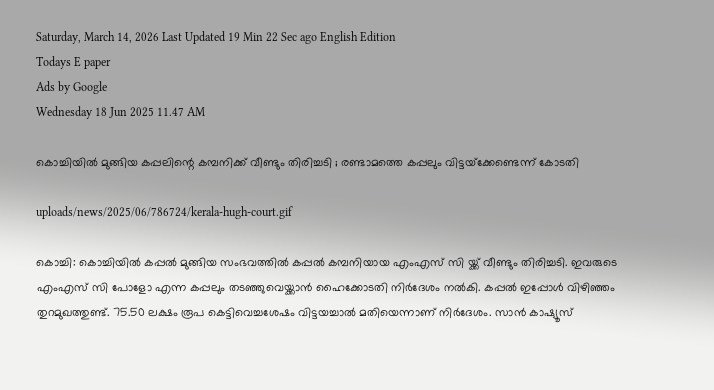Saturday, March 14, 2026 Last Updated 19 Min 22 Sec ago English Edition
Todays E paper
Ads by Google
Wednesday 18 Jun 2025 11.47 AM

കൊച്ചിയില്‍ മുങ്ങിയ കപ്പലിന്റെ കമ്പനിക്ക് വീണ്ടും തിരിച്ചടി ; രണ്ടാമത്തെ കപ്പലും വിട്ടയ്‌ക്കേണ്ടെന്ന് കോടതി

uploads/news/2025/06/786724/kerala-hugh-court.gif

കൊച്ചി: കൊച്ചിയില്‍ കപ്പല്‍ മുങ്ങിയ സംഭവത്തില്‍ കപ്പല്‍ കമ്പനിയായ എംഎസ് സി യ്ക്ക് വീണ്ടും തിരിച്ചടി. ഇവരുടെ എംഎസ് സി പോളോ എന്ന കപ്പലും തടഞ്ഞുവെയ്ക്കാന്‍ ഹൈക്കോടതി നിര്‍ദേശം നല്‍കി. കപ്പല്‍ ഇപ്പോള്‍ വിഴിഞ്ഞം തുറമുഖത്തുണ്ട്. 75.50 ലക്ഷം രൂപ കെട്ടിവെച്ചശേഷം വിട്ടയച്ചാല്‍ മതിയെന്നാണ് നിര്‍ദേശം. സാന്‍ കാഷ്യൂസ്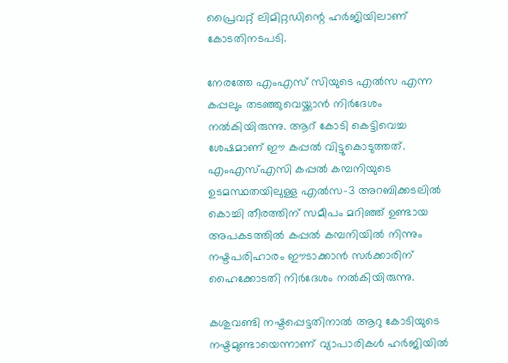പ്രൈവറ്റ് ലിമിറ്റഡിന്റെ ഹര്‍ജിയിലാണ് കോടതിനടപടി.

നേരത്തേ എംഎസ് സിയുടെ എല്‍സ എന്ന കപ്പലും തടഞ്ഞുവെയ്ക്കാന്‍ നിര്‍ദേശം നല്‍കിയിരുന്നു. ആറ് കോടി കെട്ടിവെച്ച ശേഷമാണ് ഈ കപ്പല്‍ വിട്ടുകൊടുത്തത്. എംഎസ്എസി കപ്പല്‍ കമ്പനിയുടെ ഉടമസ്ഥതയിലുള്ള എല്‍സ-3 അറബിക്കടലില്‍ കൊച്ചി തീരത്തിന് സമീപം മറിഞ്ഞ് ഉണ്ടായ അപകടത്തില്‍ കപ്പല്‍ കമ്പനിയില്‍ നിന്നും നഷ്ടപരിഹാരം ഈടാക്കാന്‍ സര്‍ക്കാരിന് ഹൈക്കോടതി നിര്‍ദേശം നല്‍കിയിരുന്നു.

കശുവണ്ടി നഷ്ടപ്പെട്ടതിനാല്‍ ആറു കോടിയുടെ നഷ്ടമുണ്ടായെന്നാണ് വ്യാപാരികള്‍ ഹര്‍ജിയില്‍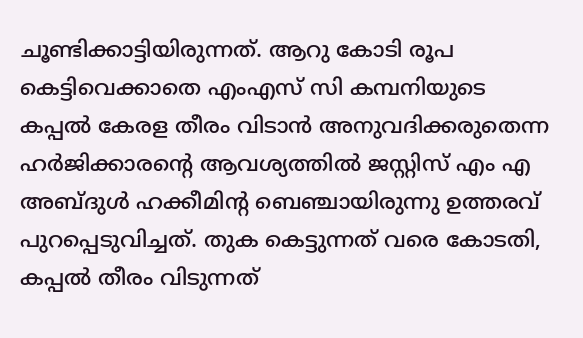ചൂണ്ടിക്കാട്ടിയിരുന്നത്. ആറു കോടി രൂപ കെട്ടിവെക്കാതെ എംഎസ് സി കമ്പനിയുടെ കപ്പല്‍ കേരള തീരം വിടാന്‍ അനുവദിക്കരുതെന്ന ഹര്‍ജിക്കാരന്റെ ആവശ്യത്തില്‍ ജസ്റ്റിസ് എം എ അബ്ദുള്‍ ഹക്കീമിന്റ ബെഞ്ചായിരുന്നു ഉത്തരവ് പുറപ്പെടുവിച്ചത്. തുക കെട്ടുന്നത് വരെ കോടതി, കപ്പല്‍ തീരം വിടുന്നത്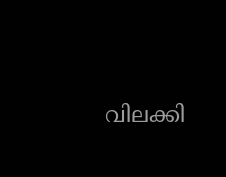വിലക്കി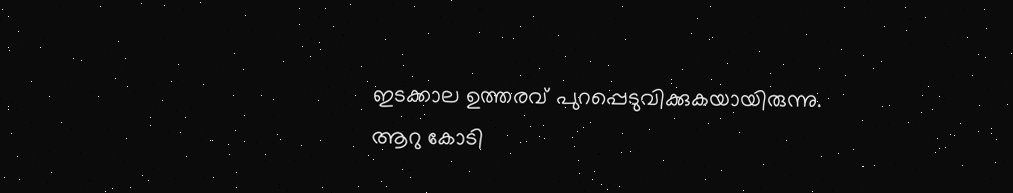ഇടക്കാല ഉത്തരവ് പുറപ്പെടുവിക്കുകയായിരുന്നു. ആറു കോടി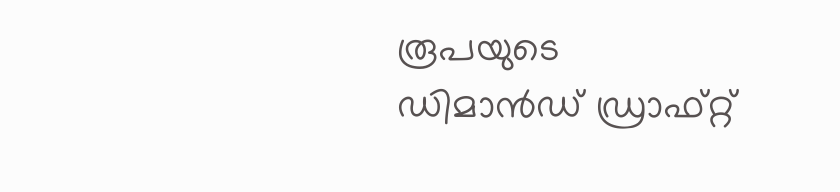രൂപയുടെ ഡിമാന്‍ഡ് ഡ്രാഫ്റ്റ്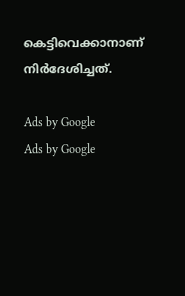കെട്ടിവെക്കാനാണ് നിര്‍ദേശിച്ചത്.

Ads by Google
Ads by Google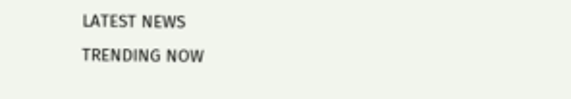LATEST NEWS
TRENDING NOW